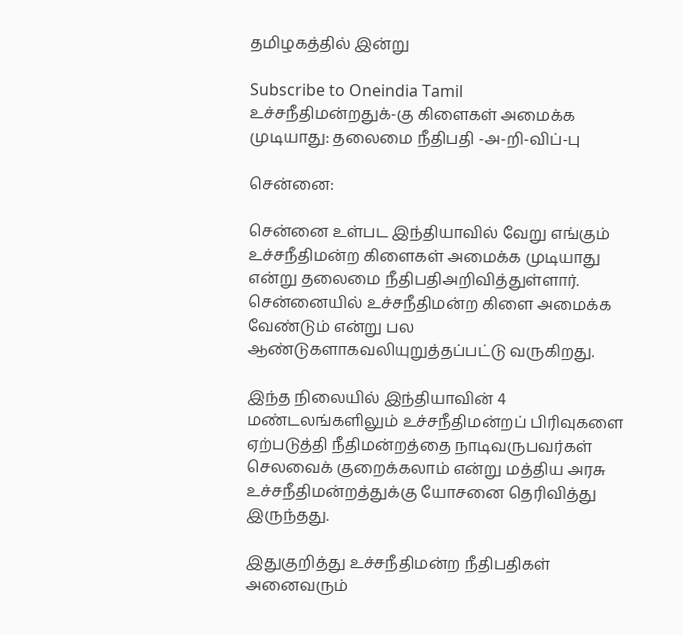தமிழகத்தில் இன்று

Subscribe to Oneindia Tamil
உச்சநீதிமன்றதுக்-கு கிளைகள் அமைக்க முடியாது: தலைமை நீதிபதி -அ-றி-விப்-பு

சென்னை:

சென்னை உள்பட இந்தியாவில் வேறு எங்கும் உச்சநீதிமன்ற கிளைகள் அமைக்க முடியாது என்று தலைமை நீதிபதிஅறிவித்துள்ளார். சென்னையில் உச்சநீதிமன்ற கிளை அமைக்க வேண்டும் என்று பல ஆண்டுகளாகவலியுறுத்தப்பட்டு வருகிறது.

இந்த நிலையில் இந்தியாவின் 4 மண்டலங்களிலும் உச்சநீதிமன்றப் பிரிவுகளை ஏற்படுத்தி நீதிமன்றத்தை நாடிவருபவர்கள் செலவைக் குறைக்கலாம் என்று மத்திய அரசு உச்சநீதிமன்றத்துக்கு யோசனை தெரிவித்து இருந்தது.

இதுகுறித்து உச்சநீதிமன்ற நீதிபதிகள் அனைவரும்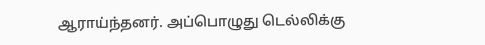ஆராய்ந்தனர். அப்பொழுது டெல்லிக்கு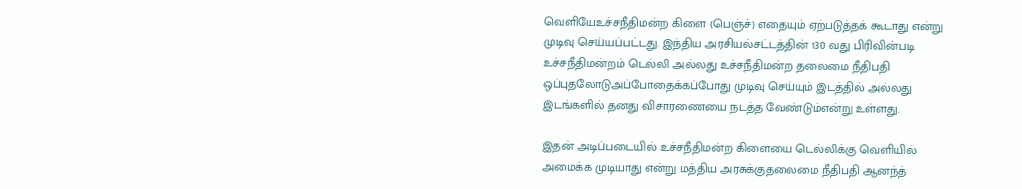வெளியேஉச்சநீதிமன்ற கிளை (பெஞ்ச்) எதையும் ஏற்படுத்தக் கூடாது என்று முடிவு செய்யப்பட்டது. இந்திய அரசியல்சட்டத்தின் 130 வது பிரிவின்படி உச்சநீதிமன்றம் டெல்லி அல்லது உச்சநீதிமன்ற தலைமை நீதிபதி ஒப்புதலோடுஅப்போதைக்கப்போது முடிவு செய்யும் இடத்தில் அல்லது இடங்களில் தனது விசாரணையை நடத்த வேண்டும்என்று உள்ளது.

இதன் அடிப்படையில் உச்சநீதிமன்ற கிளையை டெல்லிக்கு வெளியில் அமைக்க முடியாது என்று மத்திய அரசுக்குதலைமை நீதிபதி ஆனந்த்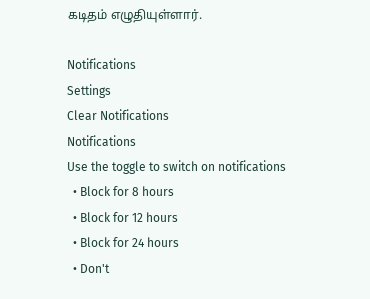கடிதம் எழுதியுள்ளார்.

Notifications
Settings
Clear Notifications
Notifications
Use the toggle to switch on notifications
  • Block for 8 hours
  • Block for 12 hours
  • Block for 24 hours
  • Don't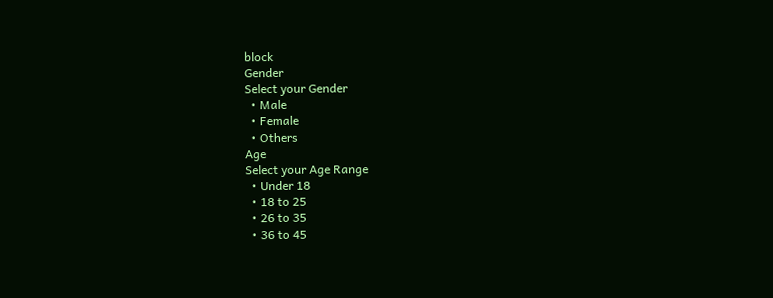block
Gender
Select your Gender
  • Male
  • Female
  • Others
Age
Select your Age Range
  • Under 18
  • 18 to 25
  • 26 to 35
  • 36 to 45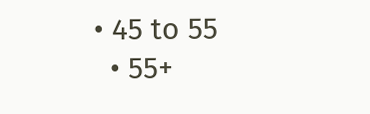• 45 to 55
  • 55+